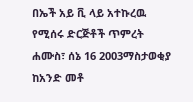በኤች አይ ቪ ላይ አተኩረዉ የሚሰሩ ድርጅቶች ጥምረት
ሐሙስ፣ ሰኔ 16 2003ማስታወቂያ
ከአንድ መቶ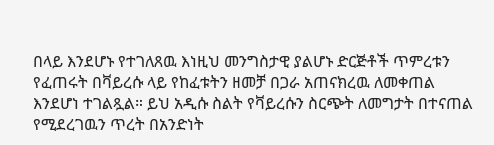በላይ እንደሆኑ የተገለጸዉ እነዚህ መንግስታዊ ያልሆኑ ድርጅቶች ጥምረቱን የፈጠሩት በቫይረሱ ላይ የከፈቱትን ዘመቻ በጋራ አጠናክረዉ ለመቀጠል እንደሆነ ተገልጿል። ይህ አዲሱ ስልት የቫይረሱን ስርጭት ለመግታት በተናጠል የሚደረገዉን ጥረት በአንድነት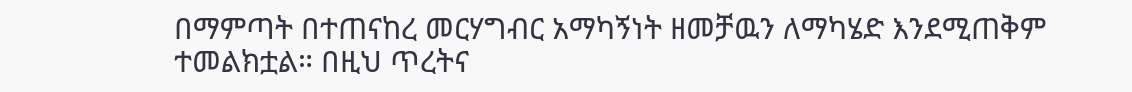በማምጣት በተጠናከረ መርሃግብር አማካኝነት ዘመቻዉን ለማካሄድ እንደሚጠቅም ተመልክቷል። በዚህ ጥረትና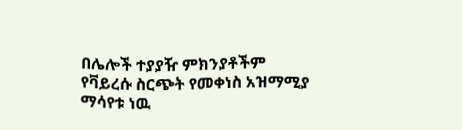በሌሎች ተያያዥ ምክንያቶችም የቫይረሱ ስርጭት የመቀነስ አዝማሚያ ማሳየቱ ነዉ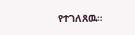የተገለጸዉ።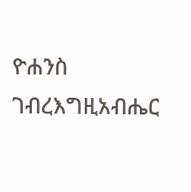ዮሐንስ ገብረእግዚአብሔር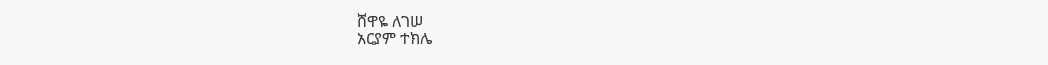ሸዋዬ ለገሠ
አርያም ተክሌ